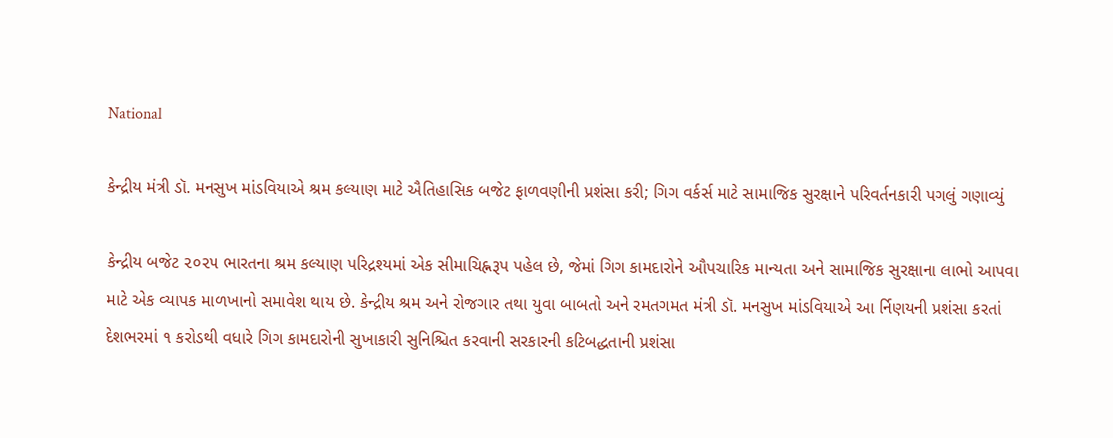National

કેન્દ્રીય મંત્રી ડૉ. મનસુખ માંડવિયાએ શ્રમ કલ્યાણ માટે ઐતિહાસિક બજેટ ફાળવણીની પ્રશંસા કરી; ગિગ વર્કર્સ માટે સામાજિક સુરક્ષાને પરિવર્તનકારી પગલું ગણાવ્યું

કેન્દ્રીય બજેટ ૨૦૨૫ ભારતના શ્રમ કલ્યાણ પરિદ્રશ્યમાં એક સીમાચિહ્નરૂપ પહેલ છે, જેમાં ગિગ કામદારોને ઔપચારિક માન્યતા અને સામાજિક સુરક્ષાના લાભો આપવા માટે એક વ્યાપક માળખાનો સમાવેશ થાય છે. કેન્દ્રીય શ્રમ અને રોજગાર તથા યુવા બાબતો અને રમતગમત મંત્રી ડૉ. મનસુખ માંડવિયાએ આ ર્નિણયની પ્રશંસા કરતાં દેશભરમાં ૧ કરોડથી વધારે ગિગ કામદારોની સુખાકારી સુનિશ્ચિત કરવાની સરકારની કટિબદ્ધતાની પ્રશંસા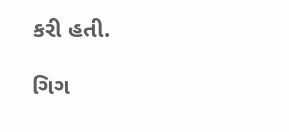કરી હતી.

ગિગ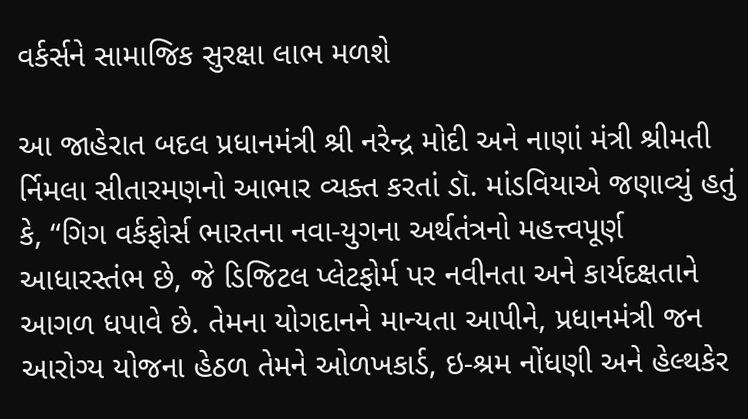વર્કર્સને સામાજિક સુરક્ષા લાભ મળશે

આ જાહેરાત બદલ પ્રધાનમંત્રી શ્રી નરેન્દ્ર મોદી અને નાણાં મંત્રી શ્રીમતી ર્નિમલા સીતારમણનો આભાર વ્યક્ત કરતાં ડૉ. માંડવિયાએ જણાવ્યું હતું કે, “ગિગ વર્કફોર્સ ભારતના નવા-યુગના અર્થતંત્રનો મહત્ત્વપૂર્ણ આધારસ્તંભ છે, જે ડિજિટલ પ્લેટફોર્મ પર નવીનતા અને કાર્યદક્ષતાને આગળ ધપાવે છે. તેમના યોગદાનને માન્યતા આપીને, પ્રધાનમંત્રી જન આરોગ્ય યોજના હેઠળ તેમને ઓળખકાર્ડ, ઇ-શ્રમ નોંધણી અને હેલ્થકેર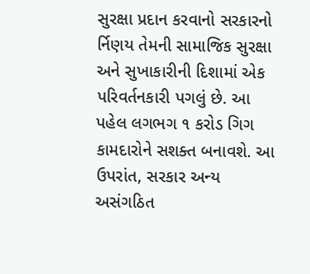સુરક્ષા પ્રદાન કરવાનો સરકારનો ર્નિણય તેમની સામાજિક સુરક્ષા અને સુખાકારીની દિશામાં એક પરિવર્તનકારી પગલું છે. આ પહેલ લગભગ ૧ કરોડ ગિગ કામદારોને સશક્ત બનાવશે. આ ઉપરાંત, સરકાર અન્ય અસંગઠિત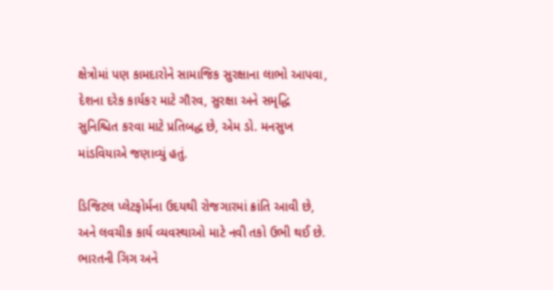ક્ષેત્રોમાં પણ કામદારોને સામાજિક સુરક્ષાના લાભો આપવા, દેશના દરેક કાર્યકર માટે ગૌરવ, સુરક્ષા અને સમૃદ્ધિ સુનિશ્ચિત કરવા માટે પ્રતિબદ્ધ છે, એમ ડો. મનસુખ માંડવિયાએ જણાવ્યું હતું.

ડિજિટલ પ્લેટફોર્મના ઉદયથી રોજગારમાં ક્રાંતિ આવી છે, અને લવચીક કાર્ય વ્યવસ્થાઓ માટે નવી તકો ઉભી થઈ છે. ભારતની ગિગ અને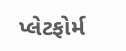પ્લેટફોર્મ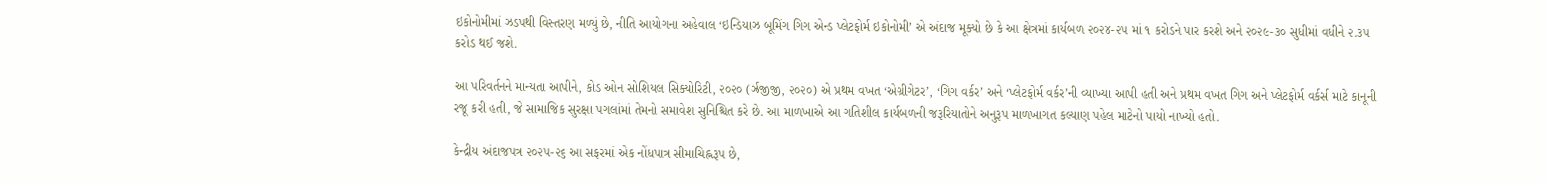ઇકોનોમીમાં ઝડપથી વિસ્તરણ મળ્યું છે, નીતિ આયોગના અહેવાલ ‘ઇન્ડિયાઝ બૂમિંગ ગિગ એન્ડ પ્લેટફોર્મ ઇકોનોમી’ એ અંદાજ મૂક્યો છે કે આ ક્ષેત્રમાં કાર્યબળ ૨૦૨૪-૨૫ માં ૧ કરોડને પાર કરશે અને ૨૦૨૯-૩૦ સુધીમાં વધીને ૨.૩૫ કરોડ થઈ જશે.

આ પરિવર્તનને માન્યતા આપીને, કોડ ઓન સોશિયલ સિક્યોરિટી, ૨૦૨૦ (ર્ઝ્રજીજી, ૨૦૨૦) એ પ્રથમ વખત ‘એગ્રીગેટર’, ‘ગિગ વર્કર’ અને ‘પ્લેટફોર્મ વર્કર’ની વ્યાખ્યા આપી હતી અને પ્રથમ વખત ગિગ અને પ્લેટફોર્મ વર્કર્સ માટે કાનૂની રજૂ કરી હતી, જે સામાજિક સુરક્ષા પગલાંમાં તેમનો સમાવેશ સુનિશ્ચિત કરે છે. આ માળખાએ આ ગતિશીલ કાર્યબળની જરૂરિયાતોને અનુરૂપ માળખાગત કલ્યાણ પહેલ માટેનો પાયો નાખ્યો હતો.

કેન્દ્રીય અંદાજપત્ર ૨૦૨૫-૨૬ આ સફરમાં એક નોંધપાત્ર સીમાચિહ્નરૂપ છે,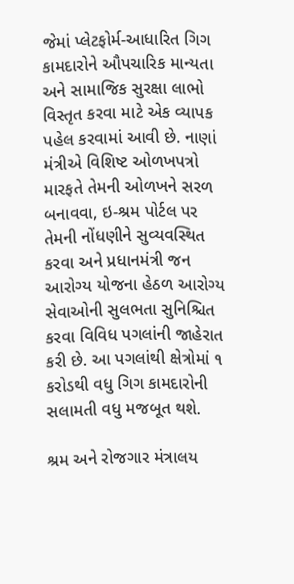જેમાં પ્લેટફોર્મ-આધારિત ગિગ કામદારોને ઔપચારિક માન્યતા અને સામાજિક સુરક્ષા લાભો વિસ્તૃત કરવા માટે એક વ્યાપક પહેલ કરવામાં આવી છે. નાણાં મંત્રીએ વિશિષ્ટ ઓળખપત્રો મારફતે તેમની ઓળખને સરળ બનાવવા, ઇ-શ્રમ પોર્ટલ પર તેમની નોંધણીને સુવ્યવસ્થિત કરવા અને પ્રધાનમંત્રી જન આરોગ્ય યોજના હેઠળ આરોગ્ય સેવાઓની સુલભતા સુનિશ્ચિત કરવા વિવિધ પગલાંની જાહેરાત કરી છે. આ પગલાંથી ક્ષેત્રોમાં ૧ કરોડથી વધુ ગિગ કામદારોની સલામતી વધુ મજબૂત થશે.

શ્રમ અને રોજગાર મંત્રાલય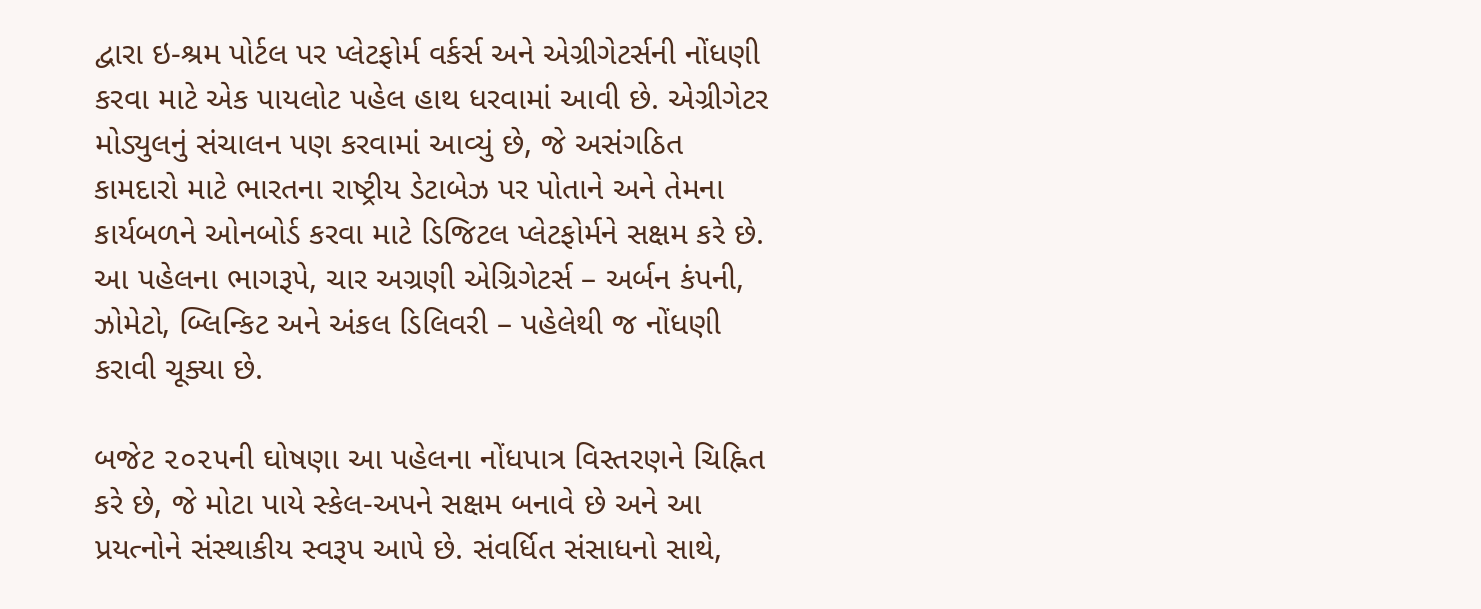દ્વારા ઇ-શ્રમ પોર્ટલ પર પ્લેટફોર્મ વર્કર્સ અને એગ્રીગેટર્સની નોંધણી કરવા માટે એક પાયલોટ પહેલ હાથ ધરવામાં આવી છે. એગ્રીગેટર મોડ્યુલનું સંચાલન પણ કરવામાં આવ્યું છે, જે અસંગઠિત કામદારો માટે ભારતના રાષ્ટ્રીય ડેટાબેઝ પર પોતાને અને તેમના કાર્યબળને ઓનબોર્ડ કરવા માટે ડિજિટલ પ્લેટફોર્મને સક્ષમ કરે છે. આ પહેલના ભાગરૂપે, ચાર અગ્રણી એગ્રિગેટર્સ – અર્બન કંપની, ઝોમેટો, બ્લિન્કિટ અને અંકલ ડિલિવરી – પહેલેથી જ નોંધણી કરાવી ચૂક્યા છે.

બજેટ ૨૦૨૫ની ઘોષણા આ પહેલના નોંધપાત્ર વિસ્તરણને ચિહ્નિત કરે છે, જે મોટા પાયે સ્કેલ-અપને સક્ષમ બનાવે છે અને આ પ્રયત્નોને સંસ્થાકીય સ્વરૂપ આપે છે. સંવર્ધિત સંસાધનો સાથે,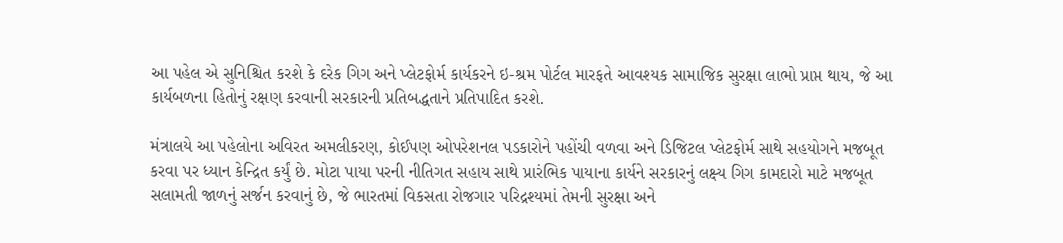આ પહેલ એ સુનિશ્ચિત કરશે કે દરેક ગિગ અને પ્લેટફોર્મ કાર્યકરને ઇ-શ્રમ પોર્ટલ મારફતે આવશ્યક સામાજિક સુરક્ષા લાભો પ્રાપ્ત થાય, જે આ કાર્યબળના હિતોનું રક્ષણ કરવાની સરકારની પ્રતિબદ્ધતાને પ્રતિપાદિત કરશે.

મંત્રાલયે આ પહેલોના અવિરત અમલીકરણ, કોઈપણ ઓપરેશનલ પડકારોને પહોંચી વળવા અને ડિજિટલ પ્લેટફોર્મ સાથે સહયોગને મજબૂત કરવા પર ધ્યાન કેન્દ્રિત કર્યું છે. મોટા પાયા પરની નીતિગત સહાય સાથે પ્રારંભિક પાયાના કાર્યને સરકારનું લક્ષ્ય ગિગ કામદારો માટે મજબૂત સલામતી જાળનું સર્જન કરવાનું છે, જે ભારતમાં વિકસતા રોજગાર પરિદ્રશ્યમાં તેમની સુરક્ષા અને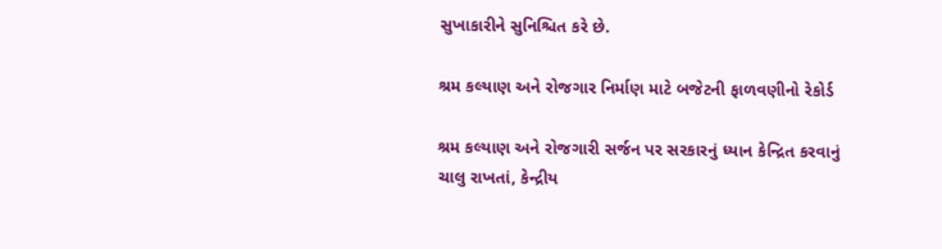સુખાકારીને સુનિશ્ચિત કરે છે.

શ્રમ કલ્યાણ અને રોજગાર નિર્માણ માટે બજેટની ફાળવણીનો રેકોર્ડ

શ્રમ કલ્યાણ અને રોજગારી સર્જન પર સરકારનું ધ્યાન કેન્દ્રિત કરવાનું ચાલુ રાખતાં, કેન્દ્રીય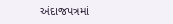અંદાજપત્રમાં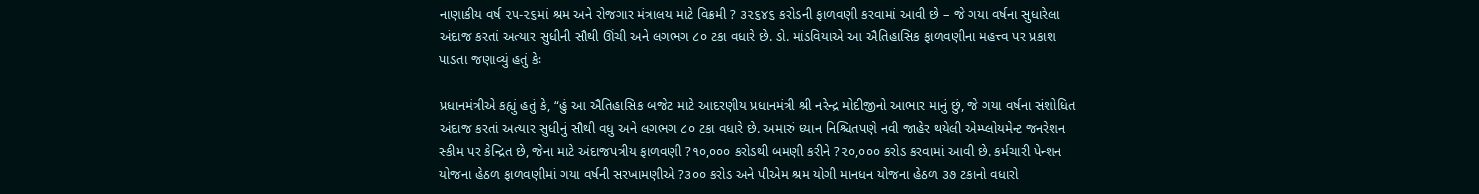નાણાકીય વર્ષ ૨૫-૨૬માં શ્રમ અને રોજગાર મંત્રાલય માટે વિક્રમી ? ૩૨૬૪૬ કરોડની ફાળવણી કરવામાં આવી છે – જે ગયા વર્ષના સુધારેલા અંદાજ કરતાં અત્યાર સુધીની સૌથી ઊંચી અને લગભગ ૮૦ ટકા વધારે છે. ડો. માંડવિયાએ આ ઐતિહાસિક ફાળવણીના મહત્ત્વ પર પ્રકાશ પાડતા જણાવ્યું હતું કેઃ

પ્રધાનમંત્રીએ કહ્યું હતું કે, “હું આ ઐતિહાસિક બજેટ માટે આદરણીય પ્રધાનમંત્રી શ્રી નરેન્દ્ર મોદીજીનો આભાર માનું છું, જે ગયા વર્ષના સંશોધિત અંદાજ કરતાં અત્યાર સુધીનું સૌથી વધુ અને લગભગ ૮૦ ટકા વધારે છે. અમારું ધ્યાન નિશ્ચિતપણે નવી જાહેર થયેલી એમ્પ્લોયમેન્ટ જનરેશન સ્કીમ પર કેન્દ્રિત છે, જેના માટે અંદાજપત્રીય ફાળવણી ?૧૦,૦૦૦ કરોડથી બમણી કરીને ?૨૦,૦૦૦ કરોડ કરવામાં આવી છે. કર્મચારી પેન્શન યોજના હેઠળ ફાળવણીમાં ગયા વર્ષની સરખામણીએ ?૩૦૦ કરોડ અને પીએમ શ્રમ યોગી માનધન યોજના હેઠળ ૩૭ ટકાનો વધારો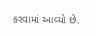કરવામાં આવ્યો છે.